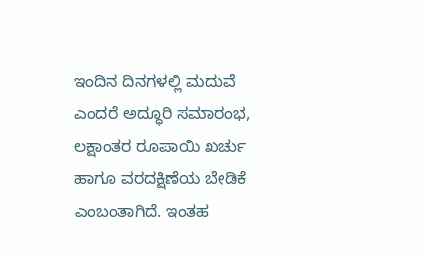ಇಂದಿನ ದಿನಗಳಲ್ಲಿ ಮದುವೆ ಎಂದರೆ ಅದ್ಧೂರಿ ಸಮಾರಂಭ, ಲಕ್ಷಾಂತರ ರೂಪಾಯಿ ಖರ್ಚು ಹಾಗೂ ವರದಕ್ಷಿಣೆಯ ಬೇಡಿಕೆ ಎಂಬಂತಾಗಿದೆ. ಇಂತಹ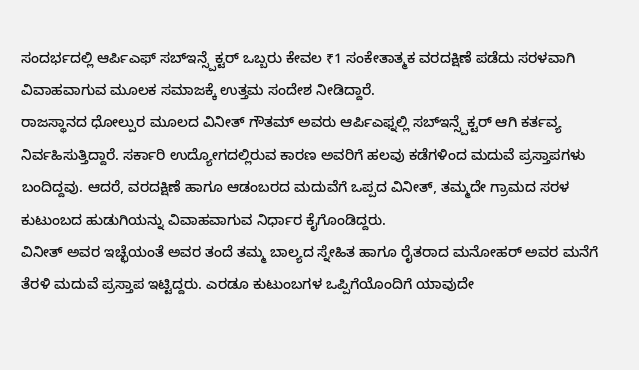ಸಂದರ್ಭದಲ್ಲಿ ಆರ್ಪಿಎಫ್ ಸಬ್ಇನ್ಸ್ಪೆಕ್ಟರ್ ಒಬ್ಬರು ಕೇವಲ ₹1 ಸಂಕೇತಾತ್ಮಕ ವರದಕ್ಷಿಣೆ ಪಡೆದು ಸರಳವಾಗಿ ವಿವಾಹವಾಗುವ ಮೂಲಕ ಸಮಾಜಕ್ಕೆ ಉತ್ತಮ ಸಂದೇಶ ನೀಡಿದ್ದಾರೆ.
ರಾಜಸ್ಥಾನದ ಧೋಲ್ಪುರ ಮೂಲದ ವಿನೀತ್ ಗೌತಮ್ ಅವರು ಆರ್ಪಿಎಫ್ನಲ್ಲಿ ಸಬ್ಇನ್ಸ್ಪೆಕ್ಟರ್ ಆಗಿ ಕರ್ತವ್ಯ ನಿರ್ವಹಿಸುತ್ತಿದ್ದಾರೆ. ಸರ್ಕಾರಿ ಉದ್ಯೋಗದಲ್ಲಿರುವ ಕಾರಣ ಅವರಿಗೆ ಹಲವು ಕಡೆಗಳಿಂದ ಮದುವೆ ಪ್ರಸ್ತಾಪಗಳು ಬಂದಿದ್ದವು. ಆದರೆ, ವರದಕ್ಷಿಣೆ ಹಾಗೂ ಆಡಂಬರದ ಮದುವೆಗೆ ಒಪ್ಪದ ವಿನೀತ್, ತಮ್ಮದೇ ಗ್ರಾಮದ ಸರಳ ಕುಟುಂಬದ ಹುಡುಗಿಯನ್ನು ವಿವಾಹವಾಗುವ ನಿರ್ಧಾರ ಕೈಗೊಂಡಿದ್ದರು.
ವಿನೀತ್ ಅವರ ಇಚ್ಛೆಯಂತೆ ಅವರ ತಂದೆ ತಮ್ಮ ಬಾಲ್ಯದ ಸ್ನೇಹಿತ ಹಾಗೂ ರೈತರಾದ ಮನೋಹರ್ ಅವರ ಮನೆಗೆ ತೆರಳಿ ಮದುವೆ ಪ್ರಸ್ತಾಪ ಇಟ್ಟಿದ್ದರು. ಎರಡೂ ಕುಟುಂಬಗಳ ಒಪ್ಪಿಗೆಯೊಂದಿಗೆ ಯಾವುದೇ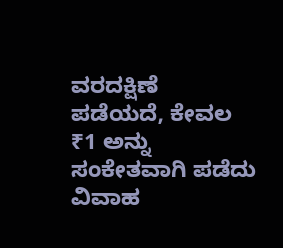ವರದಕ್ಷಿಣೆ ಪಡೆಯದೆ, ಕೇವಲ ₹1 ಅನ್ನು ಸಂಕೇತವಾಗಿ ಪಡೆದು ವಿವಾಹ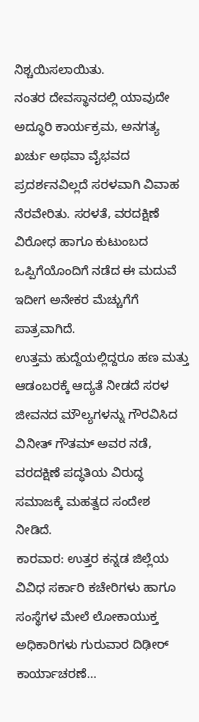ನಿಶ್ಚಯಿಸಲಾಯಿತು.
ನಂತರ ದೇವಸ್ಥಾನದಲ್ಲಿ ಯಾವುದೇ ಅದ್ಧೂರಿ ಕಾರ್ಯಕ್ರಮ, ಅನಗತ್ಯ ಖರ್ಚು ಅಥವಾ ವೈಭವದ ಪ್ರದರ್ಶನವಿಲ್ಲದೆ ಸರಳವಾಗಿ ವಿವಾಹ ನೆರವೇರಿತು. ಸರಳತೆ, ವರದಕ್ಷಿಣೆ ವಿರೋಧ ಹಾಗೂ ಕುಟುಂಬದ ಒಪ್ಪಿಗೆಯೊಂದಿಗೆ ನಡೆದ ಈ ಮದುವೆ ಇದೀಗ ಅನೇಕರ ಮೆಚ್ಚುಗೆಗೆ ಪಾತ್ರವಾಗಿದೆ.
ಉತ್ತಮ ಹುದ್ದೆಯಲ್ಲಿದ್ದರೂ ಹಣ ಮತ್ತು ಆಡಂಬರಕ್ಕೆ ಆದ್ಯತೆ ನೀಡದೆ ಸರಳ ಜೀವನದ ಮೌಲ್ಯಗಳನ್ನು ಗೌರವಿಸಿದ ವಿನೀತ್ ಗೌತಮ್ ಅವರ ನಡೆ, ವರದಕ್ಷಿಣೆ ಪದ್ಧತಿಯ ವಿರುದ್ಧ ಸಮಾಜಕ್ಕೆ ಮಹತ್ವದ ಸಂದೇಶ ನೀಡಿದೆ.
ಕಾರವಾರ: ಉತ್ತರ ಕನ್ನಡ ಜಿಲ್ಲೆಯ ವಿವಿಧ ಸರ್ಕಾರಿ ಕಚೇರಿಗಳು ಹಾಗೂ ಸಂಸ್ಥೆಗಳ ಮೇಲೆ ಲೋಕಾಯುಕ್ತ ಅಧಿಕಾರಿಗಳು ಗುರುವಾರ ದಿಢೀರ್ ಕಾರ್ಯಾಚರಣೆ…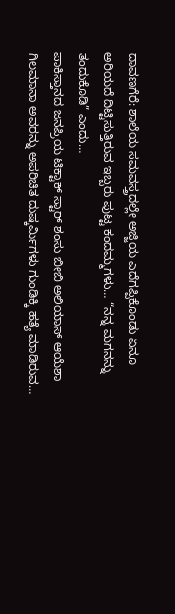ದಾವಣಗೆರೆ: ಶಾಲೆಯ ಸಮವಸ್ತ್ರದಲ್ಲೇ ಅಜ್ಜಿಯ ಎದೆಗಪ್ಪಿಕೊಂಡು ಏನೂ ಅರಿಯದೆ ದಿಟ್ಟಿಸುತ್ತಿರುವ ಇಬ್ಬರು ಪುಟ್ಟ ಕಂದಮ್ಮಗಳು… “ನನ್ನ ಮಗನನ್ನು ತಂದುಕೊಡಿ” ಎಂದು…
ಪಾಕಿಸ್ತಾನದ ಜನಪ್ರಿಯ ಟಿಕ್ಟಾಕ್ ಸ್ಟಾರ್ ಶಂಸು ಬೀಬಿ ಅಲಿಯಾಸ್ ಆಯೆಶಾ ಗಿಲಮಾನಾ ಅವರನ್ನು ಅಪರಿಚಿತ ದುಷ್ಕರ್ಮಿಗಳು ಗುಂಡಿಕ್ಕಿ ಹತ್ಯೆ ಮಾಡಿರುವ…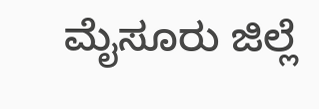ಮೈಸೂರು ಜಿಲ್ಲೆ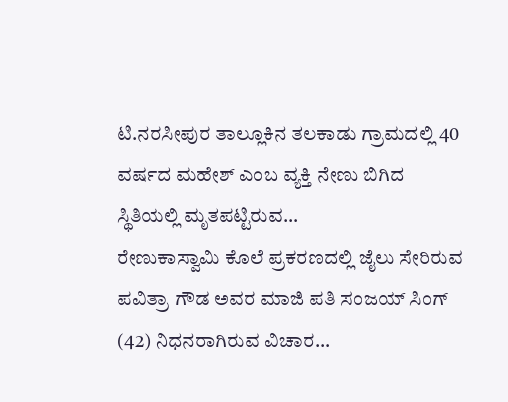ಟಿ.ನರಸೀಪುರ ತಾಲ್ಲೂಕಿನ ತಲಕಾಡು ಗ್ರಾಮದಲ್ಲಿ 40 ವರ್ಷದ ಮಹೇಶ್ ಎಂಬ ವ್ಯಕ್ತಿ ನೇಣು ಬಿಗಿದ ಸ್ಥಿತಿಯಲ್ಲಿ ಮೃತಪಟ್ಟಿರುವ…
ರೇಣುಕಾಸ್ವಾಮಿ ಕೊಲೆ ಪ್ರಕರಣದಲ್ಲಿ ಜೈಲು ಸೇರಿರುವ ಪವಿತ್ರಾ ಗೌಡ ಅವರ ಮಾಜಿ ಪತಿ ಸಂಜಯ್ ಸಿಂಗ್ (42) ನಿಧನರಾಗಿರುವ ವಿಚಾರ…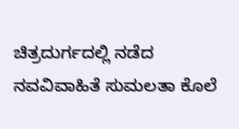ಚಿತ್ರದುರ್ಗದಲ್ಲಿ ನಡೆದ ನವವಿವಾಹಿತೆ ಸುಮಲತಾ ಕೊಲೆ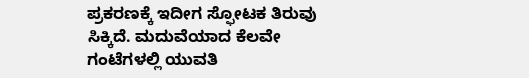ಪ್ರಕರಣಕ್ಕೆ ಇದೀಗ ಸ್ಫೋಟಕ ತಿರುವು ಸಿಕ್ಕಿದೆ. ಮದುವೆಯಾದ ಕೆಲವೇ ಗಂಟೆಗಳಲ್ಲಿ ಯುವತಿ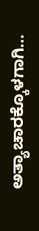ಅತ್ಯಾಚಾರಕ್ಕೊಳಗಾಗಿ…